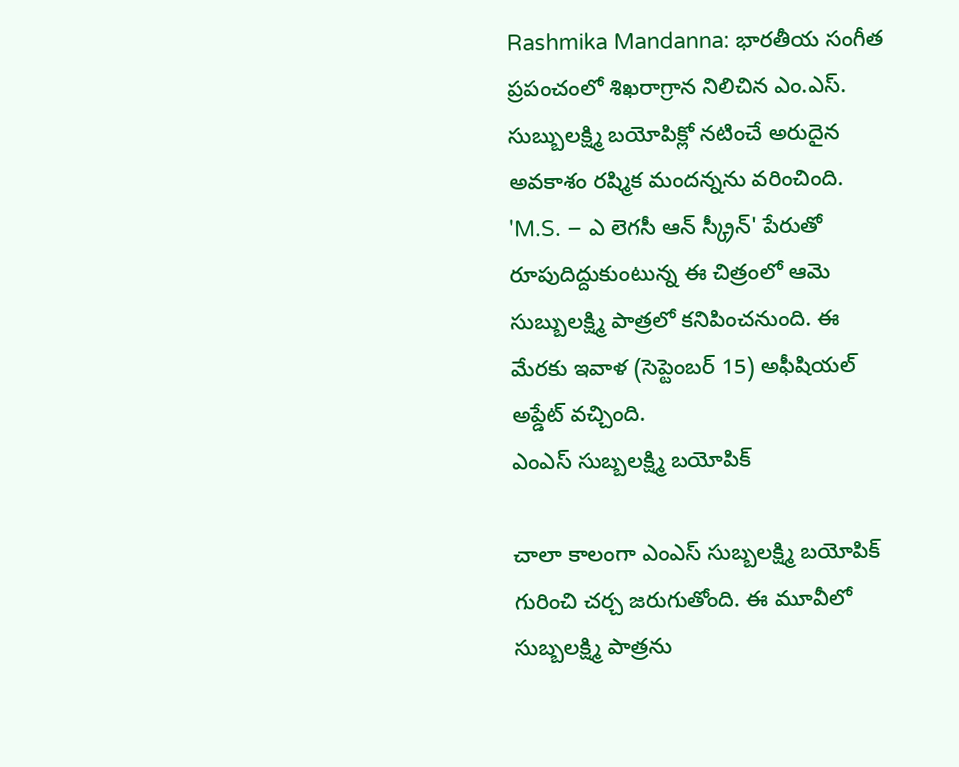Rashmika Mandanna: భారతీయ సంగీత ప్రపంచంలో శిఖరాగ్రాన నిలిచిన ఎం.ఎస్. సుబ్బులక్ష్మి బయోపిక్లో నటించే అరుదైన అవకాశం రష్మిక మందన్నను వరించింది. 'M.S. – ఎ లెగసీ ఆన్ స్క్రీన్' పేరుతో రూపుదిద్దుకుంటున్న ఈ చిత్రంలో ఆమె సుబ్బులక్ష్మి పాత్రలో కనిపించనుంది. ఈ మేరకు ఇవాళ (సెప్టెంబర్ 15) అఫీషియల్ అప్డేట్ వచ్చింది.
ఎంఎస్ సుబ్బలక్ష్మి బయోపిక్

చాలా కాలంగా ఎంఎస్ సుబ్బలక్ష్మి బయోపిక్ గురించి చర్చ జరుగుతోంది. ఈ మూవీలో సుబ్బలక్ష్మి పాత్రను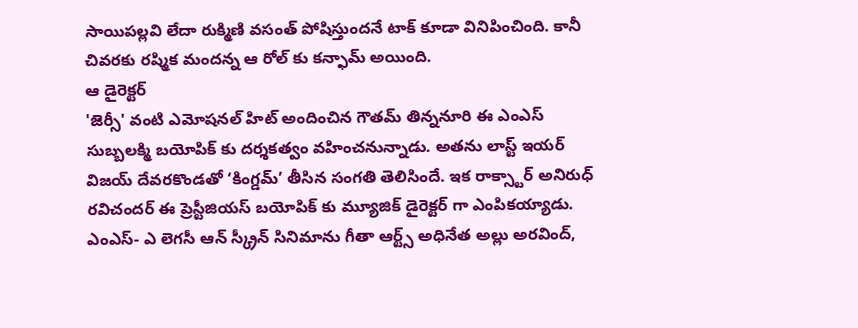సాయిపల్లవి లేదా రుక్మిణి వసంత్ పోషిస్తుందనే టాక్ కూడా వినిపించింది. కానీ చివరకు రష్మిక మందన్న ఆ రోల్ కు కన్ఫామ్ అయింది.
ఆ డైరెక్టర్
'జెర్సీ' వంటి ఎమోషనల్ హిట్ అందించిన గౌతమ్ తిన్ననూరి ఈ ఎంఎస్ సుబ్బలక్మి బయోపిక్ కు దర్శకత్వం వహించనున్నాడు. అతను లాస్ట్ ఇయర్ విజయ్ దేవరకొండతో ‘కింగ్డమ్’ తీసిన సంగతి తెలిసిందే. ఇక రాక్స్టార్ అనిరుధ్ రవిచందర్ ఈ ప్రెస్టీజియస్ బయోపిక్ కు మ్యూజిక్ డైరెక్టర్ గా ఎంపికయ్యాడు.
ఎంఎస్- ఎ లెగసీ ఆన్ స్క్రీన్ సినిమాను గీతా ఆర్ట్స్ అధినేత అల్లు అరవింద్,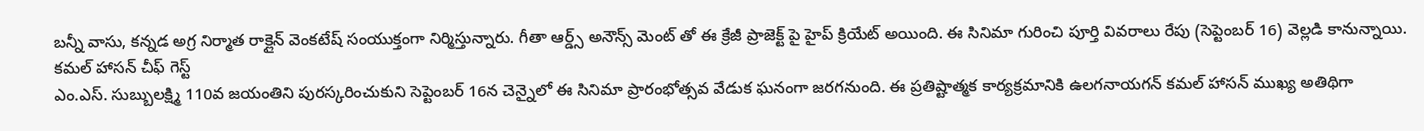బన్నీ వాసు, కన్నడ అగ్ర నిర్మాత రాక్లైన్ వెంకటేష్ సంయుక్తంగా నిర్మిస్తున్నారు. గీతా ఆర్డ్స్ అనౌన్స్ మెంట్ తో ఈ క్రేజీ ప్రాజెక్ట్ పై హైప్ క్రియేట్ అయింది. ఈ సినిమా గురించి పూర్తి వివరాలు రేపు (సెప్టెంబర్ 16) వెల్లడి కానున్నాయి.
కమల్ హాసన్ చీఫ్ గెస్ట్
ఎం.ఎస్. సుబ్బులక్ష్మి 110వ జయంతిని పురస్కరించుకుని సెప్టెంబర్ 16న చెన్నైలో ఈ సినిమా ప్రారంభోత్సవ వేడుక ఘనంగా జరగనుంది. ఈ ప్రతిష్టాత్మక కార్యక్రమానికి ఉలగనాయగన్ కమల్ హాసన్ ముఖ్య అతిథిగా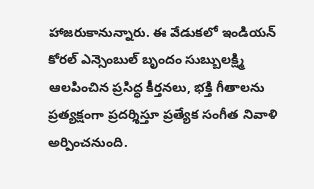హాజరుకానున్నారు. ఈ వేడుకలో ఇండియన్ కోరల్ ఎన్సెంబుల్ బృందం సుబ్బులక్ష్మి ఆలపించిన ప్రసిద్ధ కీర్తనలు, భక్తి గీతాలను ప్రత్యక్షంగా ప్రదర్శిస్తూ ప్రత్యేక సంగీత నివాళి అర్పించనుంది.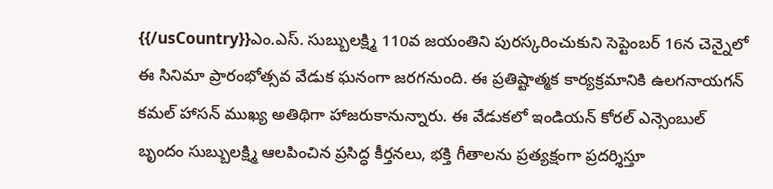{{/usCountry}}ఎం.ఎస్. సుబ్బులక్ష్మి 110వ జయంతిని పురస్కరించుకుని సెప్టెంబర్ 16న చెన్నైలో ఈ సినిమా ప్రారంభోత్సవ వేడుక ఘనంగా జరగనుంది. ఈ ప్రతిష్టాత్మక కార్యక్రమానికి ఉలగనాయగన్ కమల్ హాసన్ ముఖ్య అతిథిగా హాజరుకానున్నారు. ఈ వేడుకలో ఇండియన్ కోరల్ ఎన్సెంబుల్ బృందం సుబ్బులక్ష్మి ఆలపించిన ప్రసిద్ధ కీర్తనలు, భక్తి గీతాలను ప్రత్యక్షంగా ప్రదర్శిస్తూ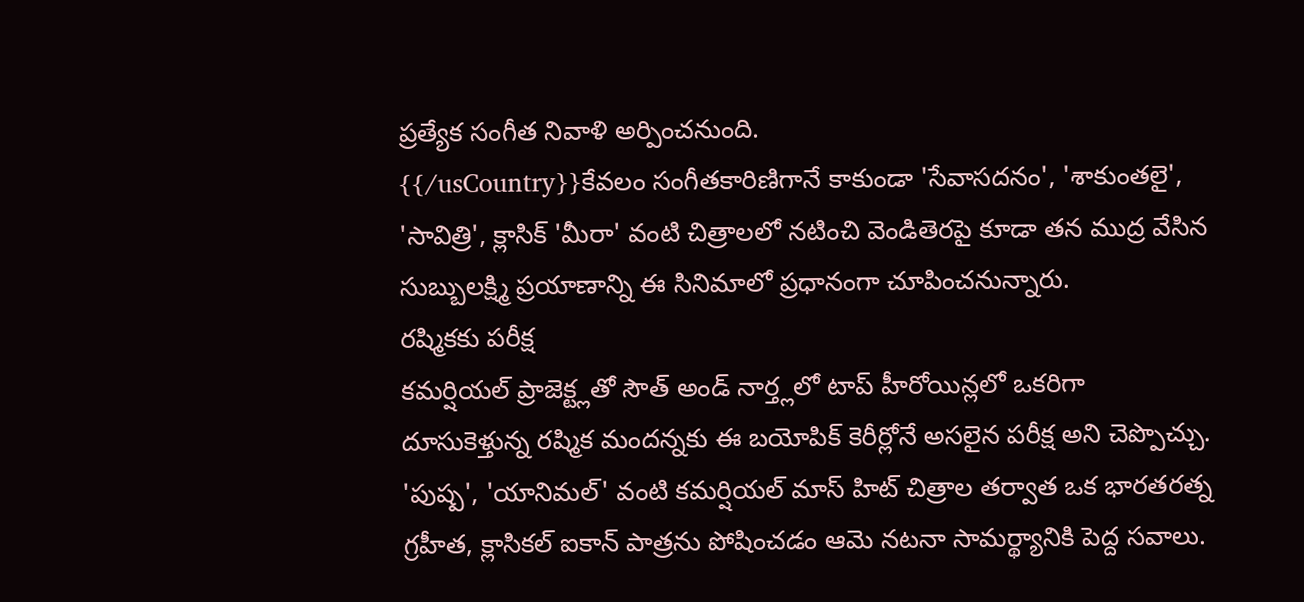ప్రత్యేక సంగీత నివాళి అర్పించనుంది.
{{/usCountry}}కేవలం సంగీతకారిణిగానే కాకుండా 'సేవాసదనం', 'శాకుంతలై', 'సావిత్రి', క్లాసిక్ 'మీరా' వంటి చిత్రాలలో నటించి వెండితెరపై కూడా తన ముద్ర వేసిన సుబ్బులక్ష్మి ప్రయాణాన్ని ఈ సినిమాలో ప్రధానంగా చూపించనున్నారు.
రష్మికకు పరీక్ష
కమర్షియల్ ప్రాజెక్ట్లతో సౌత్ అండ్ నార్త్లలో టాప్ హీరోయిన్లలో ఒకరిగా దూసుకెళ్తున్న రష్మిక మందన్నకు ఈ బయోపిక్ కెరీర్లోనే అసలైన పరీక్ష అని చెప్పొచ్చు. 'పుష్ప', 'యానిమల్' వంటి కమర్షియల్ మాస్ హిట్ చిత్రాల తర్వాత ఒక భారతరత్న గ్రహీత, క్లాసికల్ ఐకాన్ పాత్రను పోషించడం ఆమె నటనా సామర్థ్యానికి పెద్ద సవాలు.